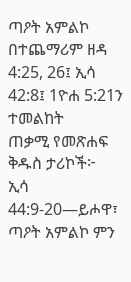ጣዖት አምልኮ
በተጨማሪም ዘዳ 4:25, 26፤ ኢሳ 42:8፤ 1ዮሐ 5:21ን ተመልከት
ጠቃሚ የመጽሐፍ ቅዱስ ታሪኮች፦
ኢሳ 44:9-20—ይሖዋ፣ ጣዖት አምልኮ ምን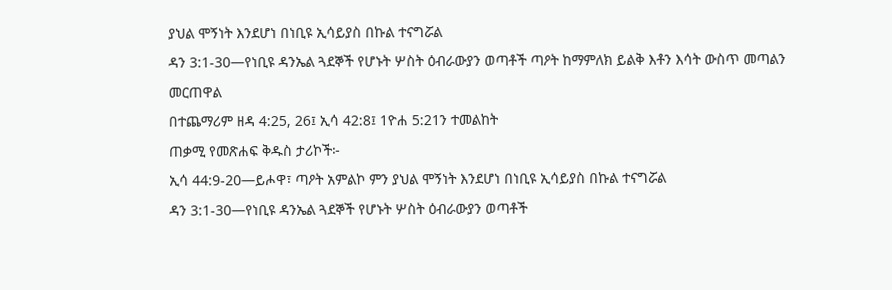ያህል ሞኝነት እንደሆነ በነቢዩ ኢሳይያስ በኩል ተናግሯል
ዳን 3:1-30—የነቢዩ ዳንኤል ጓደኞች የሆኑት ሦስት ዕብራውያን ወጣቶች ጣዖት ከማምለክ ይልቅ እቶን እሳት ውስጥ መጣልን መርጠዋል
በተጨማሪም ዘዳ 4:25, 26፤ ኢሳ 42:8፤ 1ዮሐ 5:21ን ተመልከት
ጠቃሚ የመጽሐፍ ቅዱስ ታሪኮች፦
ኢሳ 44:9-20—ይሖዋ፣ ጣዖት አምልኮ ምን ያህል ሞኝነት እንደሆነ በነቢዩ ኢሳይያስ በኩል ተናግሯል
ዳን 3:1-30—የነቢዩ ዳንኤል ጓደኞች የሆኑት ሦስት ዕብራውያን ወጣቶች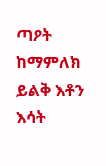ጣዖት ከማምለክ ይልቅ እቶን እሳት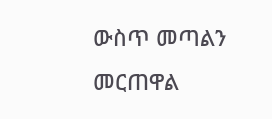ውስጥ መጣልን መርጠዋል